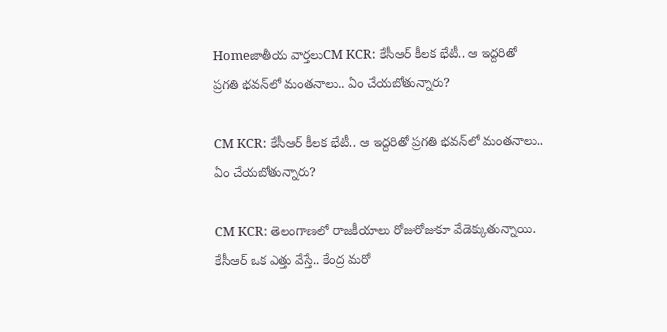Homeజాతీయ వార్తలుCM KCR: కేసీఆర్‌ కీలక భేటీ.. ఆ ఇద్దరితో ప్రగతి భవన్‌లో మంతనాలు.. ఏం చేయబోతున్నారు?

CM KCR: కేసీఆర్‌ కీలక భేటీ.. ఆ ఇద్దరితో ప్రగతి భవన్‌లో మంతనాలు.. ఏం చేయబోతున్నారు?

CM KCR: తెలంగాణలో రాజకీయాలు రోజురోజుకూ వేడెక్కుతున్నాయి. కేసీఆర్‌ ఒక ఎత్తు వేస్తే.. కేంద్ర మరో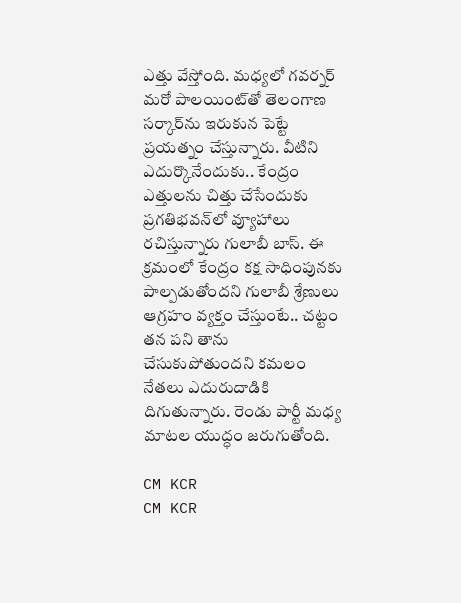ఎత్తు వేస్తోంది. మధ్యలో గవర్నర్‌ మరో పాలయింట్‌తో తెలంగాణ సర్కార్‌ను ఇరుకున పెట్టే ప్రయత్నం చేస్తున్నారు. వీటిని ఎదుర్కొనేందుకు.. కేంద్రం ఎత్తులను చిత్తు చేసేందుకు ప్రగతిభవన్‌లో వ్యూహాలు రచిస్తున్నారు గులాబీ బాస్‌. ఈ క్రమంలో కేంద్రం కక్ష సాధింపునకు పాల్పడుతోందని గులాబీ శ్రేణులు ఆగ్రహం వ్యక్తం చేస్తుంటే.. చట్టం తన పని తాను చేసుకుపోతుందని కమలం నేతలు ఎదురుదాడికి దిగుతున్నారు. రెండు పార్టీ మధ్య మాటల యుద్ధం జరుగుతోంది.

CM KCR
CM KCR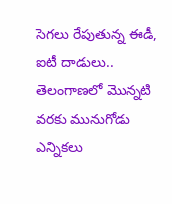సెగలు రేపుతున్న ఈడీ, ఐటీ దాడులు..
తెలంగాణలో మొన్నటి వరకు మునుగోడు ఎన్నికలు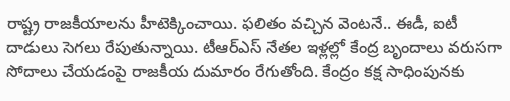రాష్ట్ర రాజకీయాలను హీటెక్కించాయి. ఫలితం వచ్చిన వెంటనే.. ఈడీ, ఐటీ దాడులు సెగలు రేపుతున్నాయి. టీఆర్‌ఎస్‌ నేతల ఇళ్లల్లో కేంద్ర బృందాలు వరుసగా సోదాలు చేయడంపై రాజకీయ దుమారం రేగుతోంది. కేంద్రం కక్ష సాధింపునకు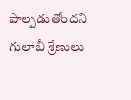పాల్పడుతోందని గులాబీ శ్రేణులు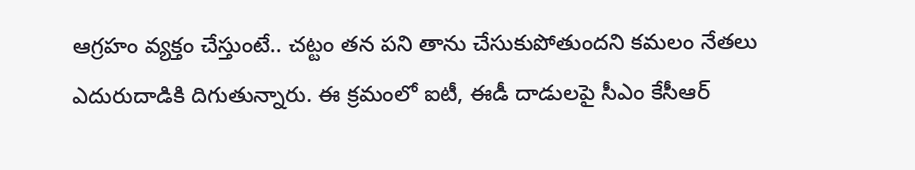ఆగ్రహం వ్యక్తం చేస్తుంటే.. చట్టం తన పని తాను చేసుకుపోతుందని కమలం నేతలు ఎదురుదాడికి దిగుతున్నారు. ఈ క్రమంలో ఐటీ, ఈడీ దాడులపై సీఎం కేసీఆర్‌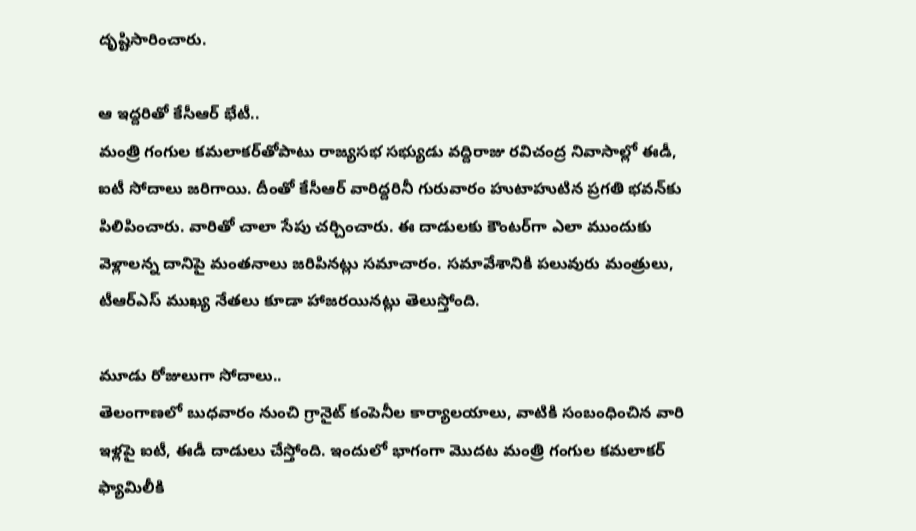దృష్టిసారించారు.

ఆ ఇద్దరితో కేసీఆర్‌ భేటీ..
మంత్రి గంగుల కమలాకర్‌తోపాటు రాజ్యసభ సభ్యుడు వద్దిరాజు రవిచంద్ర నివాసాల్లో ఈడీ, ఐటీ సోదాలు జరిగాయి. దీంతో కేసీఆర్‌ వారిద్దరినీ గురువారం హుటాహుటిన ప్రగతి భవన్‌కు పిలిపించారు. వారితో చాలా సేపు చర్చించారు. ఈ దాడులకు కౌంటర్‌గా ఎలా ముందుకు వెళ్లాలన్న దానిపై మంతనాలు జరిపినట్లు సమాచారం. సమావేశానికి పలువురు మంత్రులు, టీఆర్‌ఎస్‌ ముఖ్య నేతలు కూడా హాజరయినట్లు తెలుస్తోంది.

మూడు రోజులుగా సోదాలు..
తెలంగాణలో బుధవారం నుంచి గ్రానైట్‌ కంపెనీల కార్యాలయాలు, వాటికి సంబంధించిన వారి ఇళ్లపై ఐటీ, ఈడీ దాడులు చేస్తోంది. ఇందులో భాగంగా మొదట మంత్రి గంగుల కమలాకర్‌ ఫ్యామిలీకి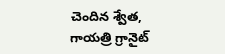చెందిన శ్వేత, గాయత్రి గ్రానైట్‌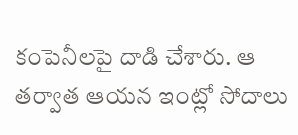కంపెనీలపై దాడి చేశారు. ఆ తర్వాత ఆయన ఇంట్లో సోదాలు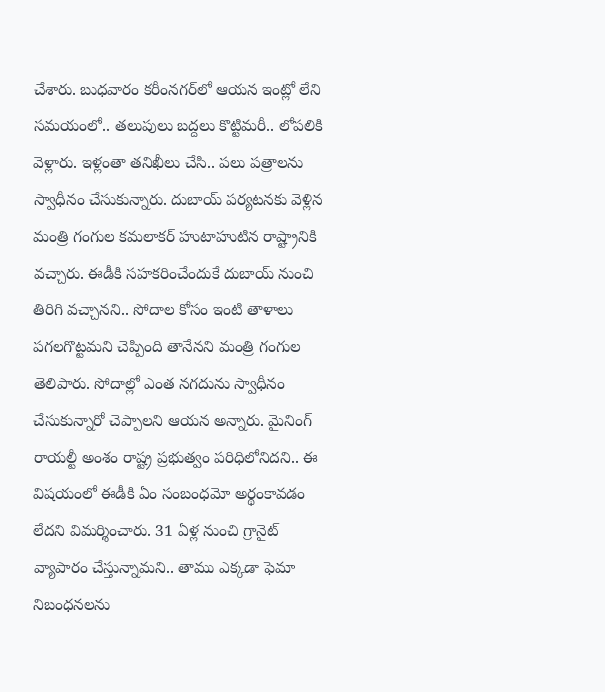చేశారు. బుధవారం కరీంనగర్‌లో ఆయన ఇంట్లో లేని సమయంలో.. తలుపులు బద్దలు కొట్టిమరీ.. లోపలికి వెళ్లారు. ఇళ్లంతా తనిఖీలు చేసి.. పలు పత్రాలను స్వాధీనం చేసుకున్నారు. దుబాయ్‌ పర్యటనకు వెళ్లిన మంత్రి గంగుల కమలాకర్‌ హుటాహుటిన రాష్ట్రానికి వచ్చారు. ఈడీకి సహకరించేందుకే దుబాయ్‌ నుంచి తిరిగి వచ్చానని.. సోదాల కోసం ఇంటి తాళాలు పగలగొట్టమని చెప్పింది తానేనని మంత్రి గంగుల తెలిపారు. సోదాల్లో ఎంత నగదును స్వాధీనం చేసుకున్నారో చెప్పాలని ఆయన అన్నారు. మైనింగ్‌ రాయల్టీ అంశం రాష్ట్ర ప్రభుత్వం పరిధిలోనిదని.. ఈ విషయంలో ఈడీకి ఏం సంబంధమో అర్థంకావడం లేదని విమర్శించారు. 31 ఏళ్ల నుంచి గ్రానైట్‌ వ్యాపారం చేస్తున్నామని.. తాము ఎక్కడా ఫెమా నిబంధనలను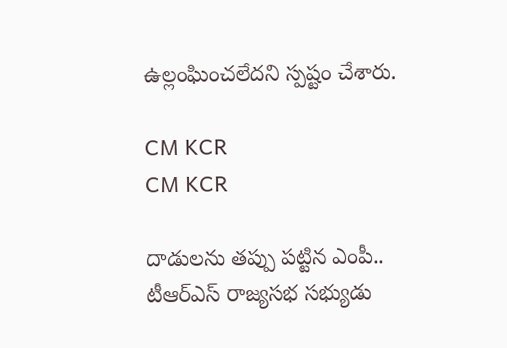ఉల్లంఘించలేదని స్పష్టం చేశారు.

CM KCR
CM KCR

దాడులను తప్పు పట్టిన ఎంపీ..
టీఆర్‌ఎస్‌ రాజ్యసభ సభ్యుడు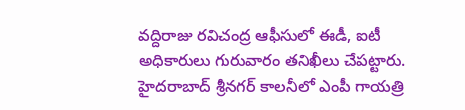వద్దిరాజు రవిచంద్ర ఆఫీసులో ఈడీ, ఐటీ అధికారులు గురువారం తనిఖీలు చేపట్టారు. హైదరాబాద్‌ శ్రీనగర్‌ కాలనీలో ఎంపీ గాయత్రి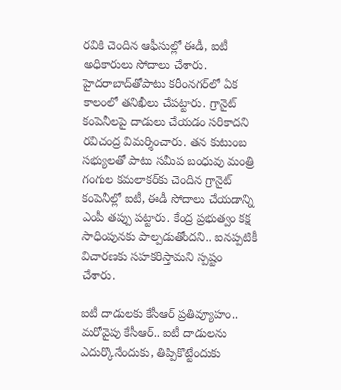రవికి చెందిన ఆఫీసుల్లో ఈడీ, ఐటీ అధికారులు సోదాలు చేశారు. హైదరాబాద్‌తోపాటు కరీంనగర్‌లో ఏక కాలంలో తనిఖీలు చేపట్టారు. గ్రానైట్‌ కంపెనీలపై దాడులు చేయడం సరికాదని రవిచంద్ర విమర్శించారు. తన కుటుంబ సభ్యులతో పాటు సమీప బంధువు మంత్రి గంగుల కమలాకర్‌కు చెందిన గ్రానైట్‌ కంపెనీల్లో ఐటీ, ఈడీ సోదాలు చేయడాన్ని ఎంపీ తప్పు పట్టారు. కేంద్ర ప్రభుత్వం కక్ష సాధింపునకు పాల్పడుతోందని.. ఐనప్పటికీ విచారణకు సహకరిస్తామని స్పష్టం చేశారు.

ఐటీ దాడులకు కేసీఆర్‌ ప్రతివ్యూహం..
మరోవైపు కేసీఆర్‌.. ఐటీ దాడులను ఎదుర్కొనేందుకు, తిప్పికొట్టేందుకు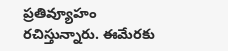ప్రతివ్యూహం రచిస్తున్నారు. ఈమేరకు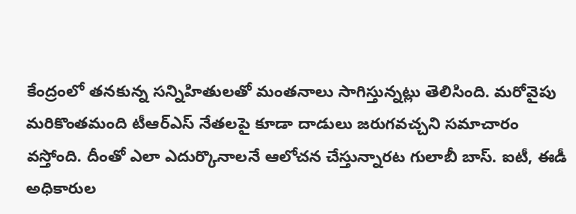కేంద్రంలో తనకున్న సన్నిహితులతో మంతనాలు సాగిస్తున్నట్లు తెలిసింది. మరోవైపు మరికొంతమంది టీఆర్‌ఎస్‌ నేతలపై కూడా దాడులు జరుగవచ్చని సమాచారం వస్తోంది. దీంతో ఎలా ఎదుర్కొనాలనే ఆలోచన చేస్తున్నారట గులాబీ బాస్‌. ఐటీ, ఈడీ అధికారుల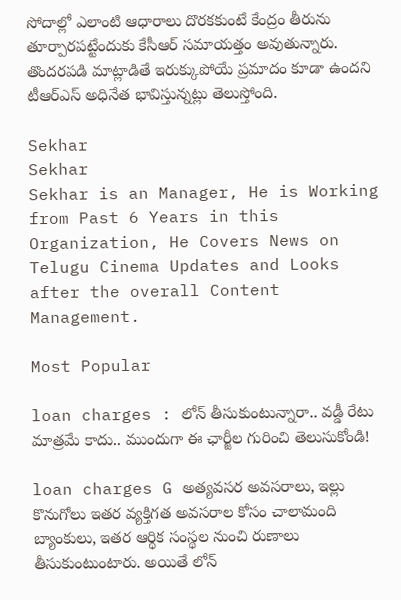సోదాల్లో ఎలాంటి ఆధారాలు దొరకకుంటే కేంద్రం తీరును తూర్పారపట్టేందుకు కేసీఆర్‌ సమాయత్తం అవుతున్నారు. తొందరపడి మాట్లాడితే ఇరుక్కుపోయే ప్రమాదం కూడా ఉందని టీఆర్‌ఎస్‌ అధినేత భావిస్తున్నట్లు తెలుస్తోంది.

Sekhar
Sekhar
Sekhar is an Manager, He is Working from Past 6 Years in this Organization, He Covers News on Telugu Cinema Updates and Looks after the overall Content Management.

Most Popular

loan charges : లోన్ తీసుకుంటున్నారా.. వడ్డీ రేటు మాత్రమే కాదు.. ముందుగా ఈ ఛార్జీల గురించి తెలుసుకోండి!

loan charges G అత్యవసర అవసరాలు, ఇల్లు కొనుగోలు ఇతర వ్యక్తిగత అవసరాల కోసం చాలామంది బ్యాంకులు, ఇతర ఆర్థిక సంస్థల నుంచి రుణాలు తీసుకుంటుంటారు. అయితే లోన్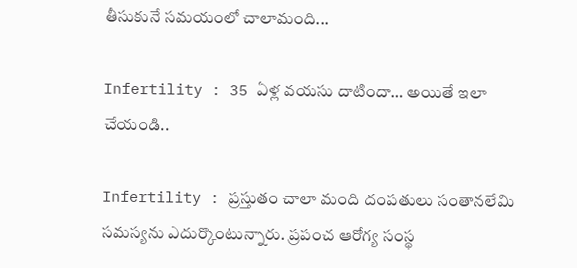తీసుకునే సమయంలో చాలామంది...

Infertility : 35 ఏళ్ల వయసు దాటిందా… అయితే ఇలా చేయండి..

Infertility : ప్రస్తుతం చాలా మంది దంపతులు సంతానలేమి సమస్యను ఎదుర్కొంటున్నారు. ప్రపంచ ఆరోగ్య సంస్థ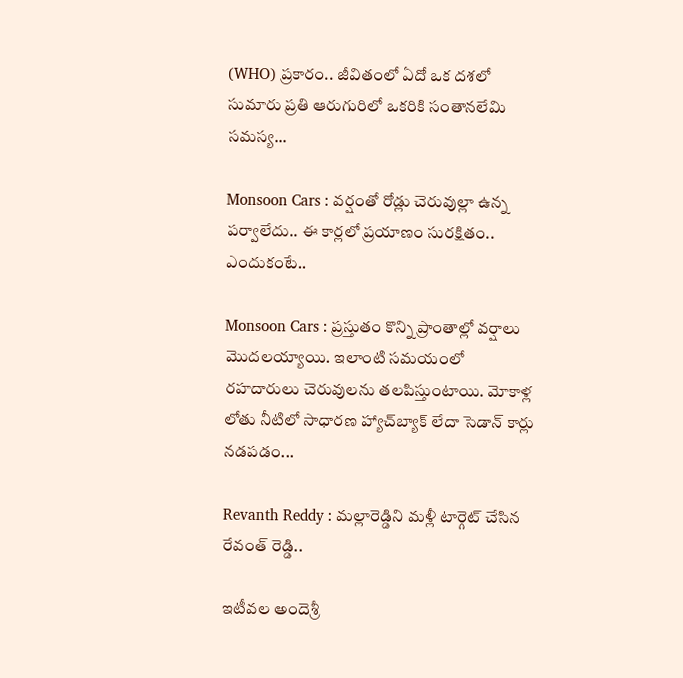(WHO) ప్రకారం.. జీవితంలో ఏదో ఒక దశలో సుమారు ప్రతి ఆరుగురిలో ఒకరికి సంతానలేమి సమస్య...

Monsoon Cars : వర్షంతో రోడ్లు చెరువుల్లా ఉన్న పర్వాలేదు.. ఈ కార్లలో ప్రయాణం సురక్షితం.. ఎందుకంటే..

Monsoon Cars : ప్రస్తుతం కొన్ని ప్రాంతాల్లో వర్షాలు మొదలయ్యాయి. ఇలాంటి సమయంలో రహదారులు చెరువులను తలపిస్తుంటాయి. మోకాళ్ల లోతు నీటిలో సాధారణ హ్యాచ్‌బ్యాక్ లేదా సెడాన్ కార్లు నడపడం...

Revanth Reddy : మల్లారెడ్డిని మళ్లీ టార్గెట్ చేసిన రేవంత్ రెడ్డి..

ఇటీవల అందెశ్రీ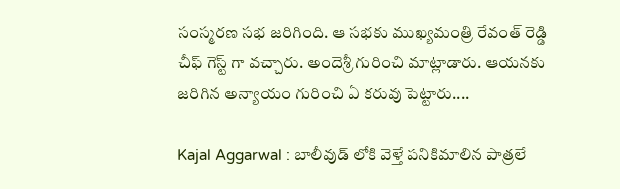సంస్మరణ సభ జరిగింది. ఆ సభకు ముఖ్యమంత్రి రేవంత్ రెడ్డి చీఫ్ గెస్ట్ గా వచ్చారు. అందెశ్రీ గురించి మాట్లాడారు. ఆయనకు జరిగిన అన్యాయం గురించి ఏ కరువు పెట్టారు....

Kajal Aggarwal : బాలీవుడ్ లోకి వెళ్తే పనికిమాలిన పాత్రలే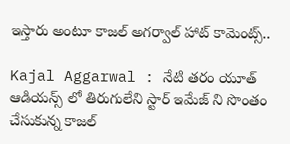ఇస్తారు అంటూ కాజల్ అగర్వాల్ హాట్ కామెంట్స్..

Kajal Aggarwal : నేటి తరం యూత్ ఆడియన్స్ లో తిరుగులేని స్టార్ ఇమేజ్ ని సొంతం చేసుకున్న కాజల్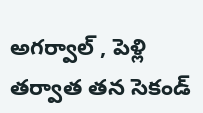అగర్వాల్ , పెళ్లి తర్వాత తన సెకండ్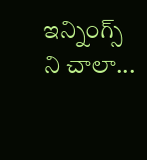ఇన్నింగ్స్ ని చాలా...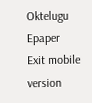Oktelugu Epaper
Exit mobile version